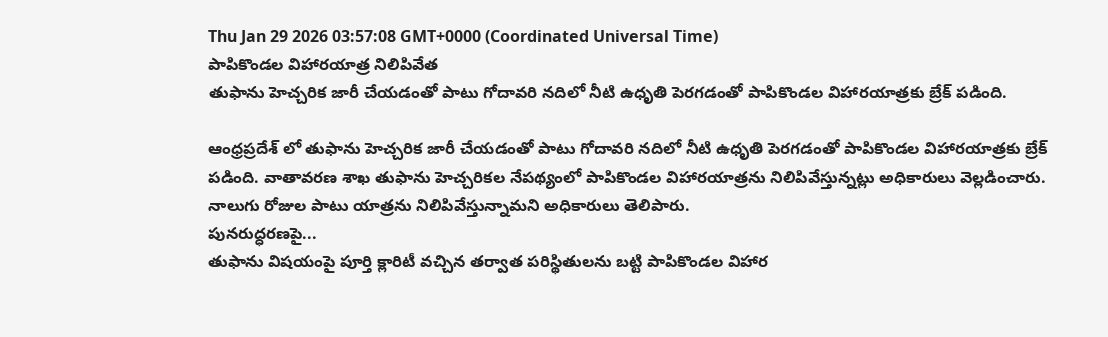Thu Jan 29 2026 03:57:08 GMT+0000 (Coordinated Universal Time)
పాపికొండల విహారయాత్ర నిలిపివేత
తుఫాను హెచ్చరిక జారీ చేయడంతో పాటు గోదావరి నదిలో నీటి ఉధృతి పెరగడంతో పాపికొండల విహారయాత్రకు బ్రేక్ పడింది.

ఆంధ్రప్రదేశ్ లో తుఫాను హెచ్చరిక జారీ చేయడంతో పాటు గోదావరి నదిలో నీటి ఉధృతి పెరగడంతో పాపికొండల విహారయాత్రకు బ్రేక్ పడింది. వాతావరణ శాఖ తుఫాను హెచ్చరికల నేపథ్యంలో పాపికొండల విహారయాత్రను నిలిపివేస్తున్నట్లు అధికారులు వెల్లడించారు. నాలుగు రోజుల పాటు యాత్రను నిలిపివేస్తున్నామని అధికారులు తెలిపారు.
పునరుద్ధరణపై...
తుఫాను విషయంపై పూర్తి క్లారిటీ వచ్చిన తర్వాత పరిస్థితులను బట్టి పాపికొండల విహార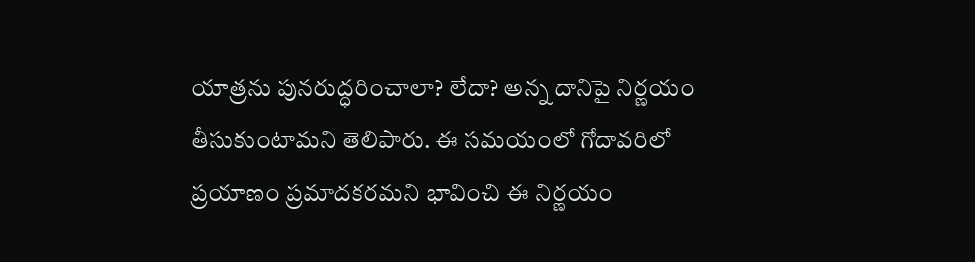యాత్రను పునరుద్ధరించాలా? లేదా? అన్న దానిపై నిర్ణయం తీసుకుంటామని తెలిపారు. ఈ సమయంలో గోదావరిలో ప్రయాణం ప్రమాదకరమని భావించి ఈ నిర్ణయం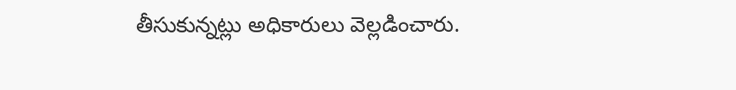తీసుకున్నట్లు అధికారులు వెల్లడించారు.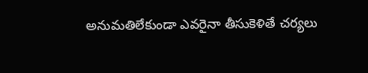అనుమతిలేకుండా ఎవరైనా తీసుకెళితే చర్యలు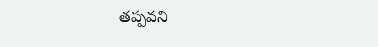తప్పవని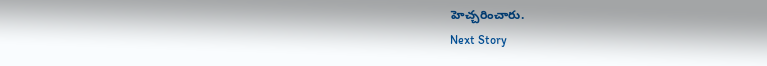హెచ్చరించారు.
Next Story